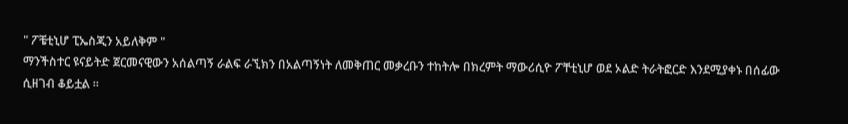" ፖቼቲኒሆ ፒኤስጂን አይለቅም "
ማንችስተር ዩናይትድ ጀርመናዊውን አሰልጣኝ ራልፍ ራኚክን በአልጣኝነት ለመቅጠር መቃረቡን ተከትሎ በክረምት ማውሪሲዮ ፖቸቲኒሆ ወደ ኦልድ ትራትፎርድ እንደሚያቀኑ በሰፊው ሲዘገብ ቆይቷል ።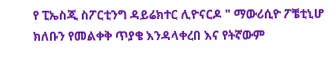የ ፒኤስጂ ስፖርቲንግ ዳይሬክተር ሊዮናርዶ " ማውሪሲዮ ፖቼቲኒሆ ክለቡን የመልቀቅ ጥያቄ እንዳላቀረበ እና የትኛውም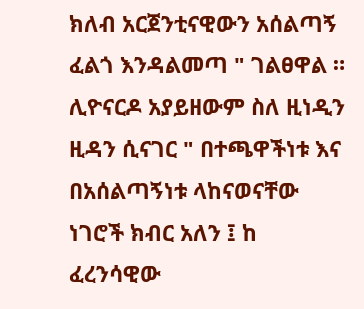ክለብ አርጀንቲናዊውን አሰልጣኝ ፈልጎ እንዳልመጣ " ገልፀዋል ።
ሊዮናርዶ አያይዘውም ስለ ዚነዲን ዚዳን ሲናገር " በተጫዋችነቱ እና በአሰልጣኝነቱ ላከናወናቸው ነገሮች ክብር አለን ፤ ከ ፈረንሳዊው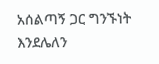አሰልጣኝ ጋር ግንኙነት እንደሌለን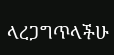ላረጋግጥላችሁ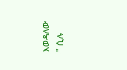እወዳለው " ሲሉ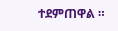ተደምጠዋል ።